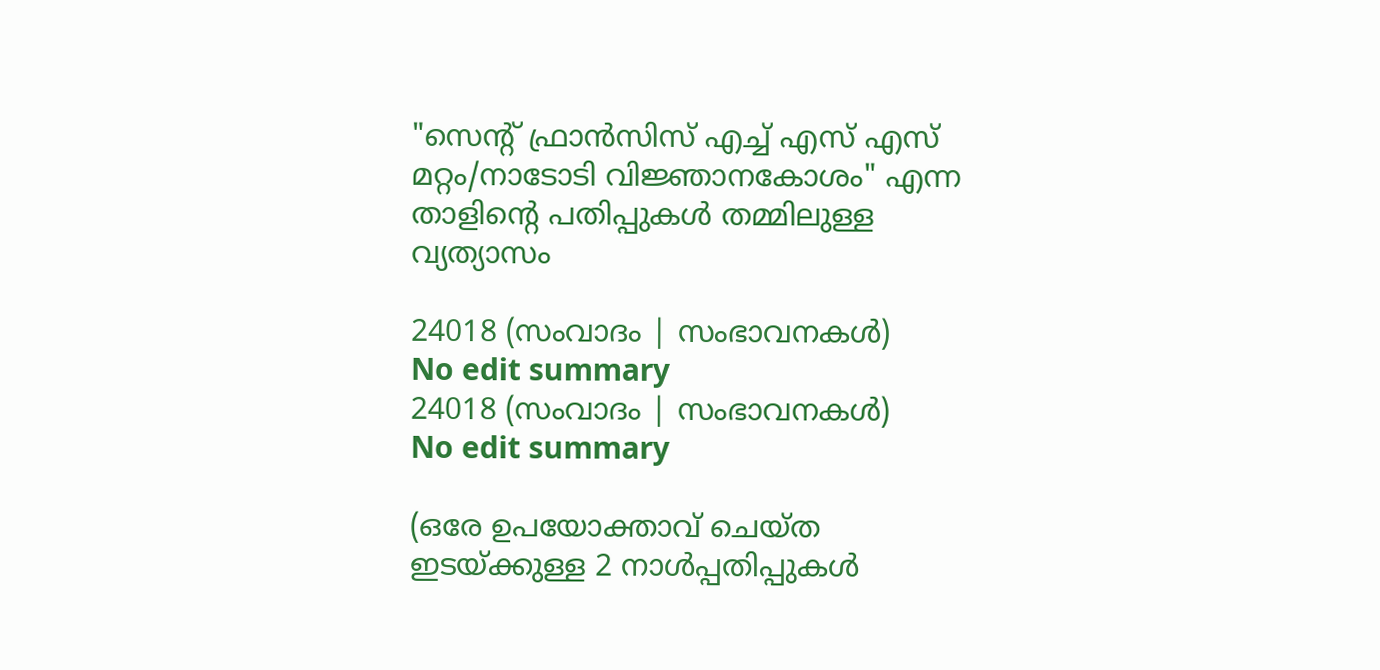"സെന്റ് ഫ്രാൻസിസ് എച്ച് എസ് എസ് മറ്റം/നാടോടി വിജ്ഞാനകോശം" എന്ന താളിന്റെ പതിപ്പുകൾ തമ്മിലുള്ള വ്യത്യാസം

24018 (സംവാദം | സംഭാവനകൾ)
No edit summary
24018 (സംവാദം | സംഭാവനകൾ)
No edit summary

(ഒരേ ഉപയോക്താവ് ചെയ്ത ഇടയ്ക്കുള്ള 2 നാൾപ്പതിപ്പുകൾ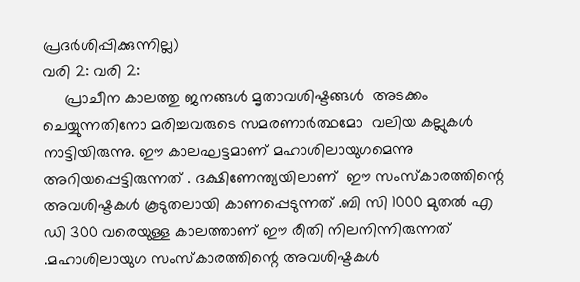പ്രദർശിപ്പിക്കുന്നില്ല)
വരി 2: വരി 2:
     പ്രാചീന കാലത്തു ജനങ്ങൾ മൃതാവശിഷ്ടങ്ങൾ  അടക്കം ചെയ്യുന്നതിനോ മരിച്ചവരുടെ സമരണാർത്ഥമോ  വലിയ കല്ലുകൾ നാട്ടിയിരുന്നു. ഈ കാലഘട്ടമാണ് മഹാശിലായുഗമെന്നു അറിയപ്പെട്ടിരുന്നത് . ദക്ഷിണേന്ത്യയിലാണ്  ഈ സംസ്കാരത്തിന്റെ അവശിഷ്ടകൾ കൂടുതലായി കാണപ്പെടുന്നത് .ബി സി 1000 മുതൽ എ ഡി 300 വരെയുള്ള കാലത്താണ് ഈ രീതി നിലനിന്നിരുന്നത് .മഹാശിലായുഗ സംസ്കാരത്തിന്റെ അവശിഷ്ടകൾ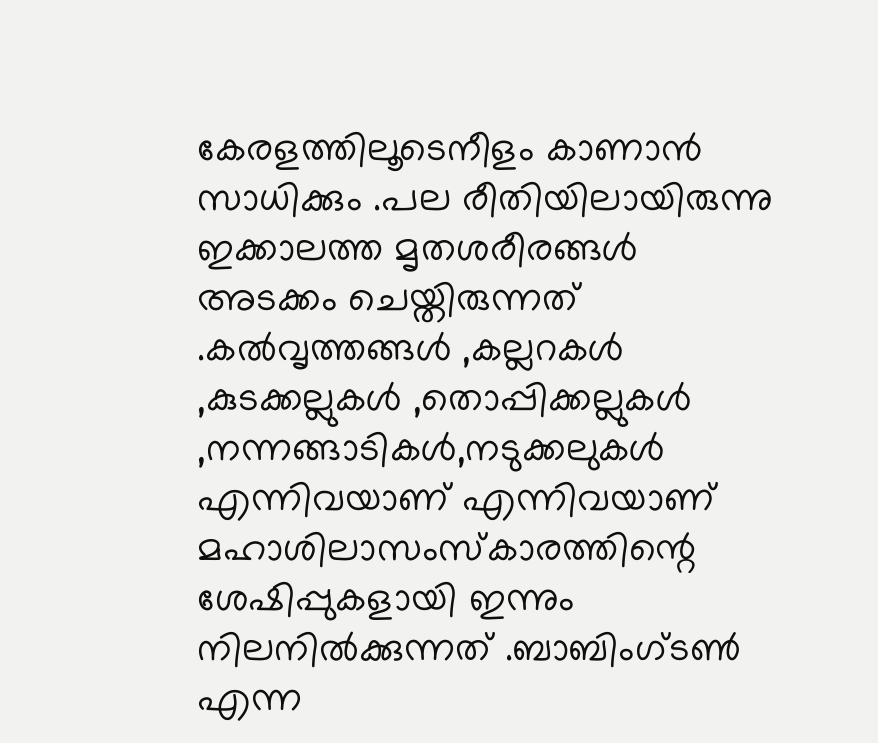കേരളത്തിലൂടെനീളം കാണാൻ സാധിക്കും .പല രീതിയിലായിരുന്നു ഇക്കാലത്ത മൃതശരീരങ്ങൾ അടക്കം ചെയ്തിരുന്നത് .കൽവൃത്തങ്ങൾ ,കല്ലറകൾ  ,കുടക്കല്ലുകൾ ,തൊപ്പിക്കല്ലുകൾ ,നന്നങ്ങാടികൾ,നടുക്കലുകൾ എന്നിവയാണ് എന്നിവയാണ് മഹാശിലാസംസ്കാരത്തിന്റെ  ശേഷിപ്പുകളായി ഇന്നും നിലനിൽക്കുന്നത് .ബാബിംഗ്ടൺ എന്ന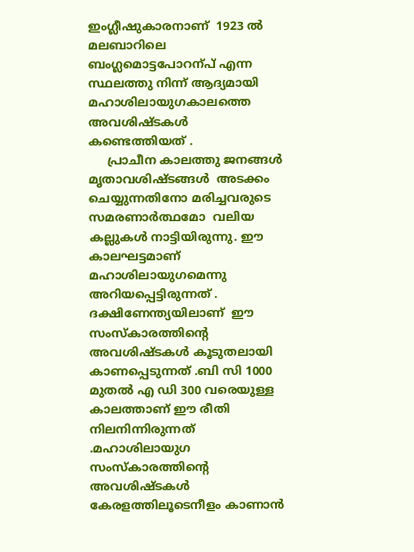ഇംഗ്ലീഷുകാരനാണ്  1923 ൽ മലബാറിലെ ബംഗ്ലമൊട്ടപോറന്പ് എന്ന സ്ഥലത്തു നിന്ന് ആദ്യമായി മഹാശിലായുഗകാലത്തെ അവശിഷ്ടകൾ കണ്ടെത്തിയത് .
     പ്രാചീന കാലത്തു ജനങ്ങൾ മൃതാവശിഷ്ടങ്ങൾ  അടക്കം ചെയ്യുന്നതിനോ മരിച്ചവരുടെ സമരണാർത്ഥമോ  വലിയ കല്ലുകൾ നാട്ടിയിരുന്നു. ഈ കാലഘട്ടമാണ് മഹാശിലായുഗമെന്നു അറിയപ്പെട്ടിരുന്നത് . ദക്ഷിണേന്ത്യയിലാണ്  ഈ സംസ്കാരത്തിന്റെ അവശിഷ്ടകൾ കൂടുതലായി കാണപ്പെടുന്നത് .ബി സി 1000 മുതൽ എ ഡി 300 വരെയുള്ള കാലത്താണ് ഈ രീതി നിലനിന്നിരുന്നത് .മഹാശിലായുഗ സംസ്കാരത്തിന്റെ അവശിഷ്ടകൾ കേരളത്തിലൂടെനീളം കാണാൻ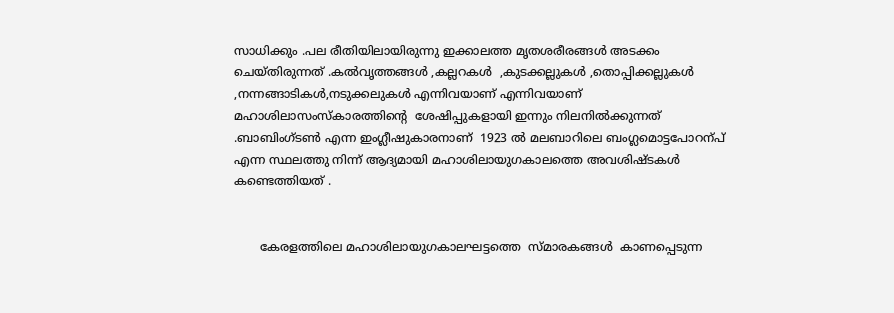സാധിക്കും .പല രീതിയിലായിരുന്നു ഇക്കാലത്ത മൃതശരീരങ്ങൾ അടക്കം ചെയ്തിരുന്നത് .കൽവൃത്തങ്ങൾ ,കല്ലറകൾ  ,കുടക്കല്ലുകൾ ,തൊപ്പിക്കല്ലുകൾ ,നന്നങ്ങാടികൾ,നടുക്കലുകൾ എന്നിവയാണ് എന്നിവയാണ് മഹാശിലാസംസ്കാരത്തിന്റെ  ശേഷിപ്പുകളായി ഇന്നും നിലനിൽക്കുന്നത് .ബാബിംഗ്ടൺ എന്ന ഇംഗ്ലീഷുകാരനാണ്  1923 ൽ മലബാറിലെ ബംഗ്ലമൊട്ടപോറന്പ് എന്ന സ്ഥലത്തു നിന്ന് ആദ്യമായി മഹാശിലായുഗകാലത്തെ അവശിഷ്ടകൾ കണ്ടെത്തിയത് .


       കേരളത്തിലെ മഹാശിലായുഗകാലഘട്ടത്തെ  സ്മാരകങ്ങൾ  കാണപ്പെടുന്ന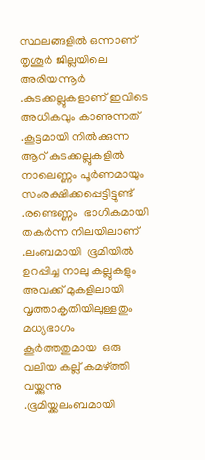സ്ഥലങ്ങളിൽ ഒന്നാണ് തൃശൂർ ജില്ലയിലെ അരിയന്നൂർ .കുടക്കല്ലുകളാണ് ഇവിടെ അധികവും കാണുന്നത്‌ .കൂട്ടമായി നിൽക്കുന്ന ആറ് കുടക്കല്ലുകളിൽ നാലെണ്ണം പൂർണമായും സംരക്ഷിക്കപ്പെട്ടിട്ടുണ്ട് .രണ്ടെണ്ണം  ഭാഗികമായി തകർന്ന നിലയിലാണ് .ലംബമായി  ഭൂമിയിൽ ഉറപ്പിച്ച നാലു കല്ലുകളും  അവക്ക് മുകളിലായി  വൃത്താകൃതിയിലുള്ളതും  മധ്യഭാഗം  കൂർത്തതുമായ  ഒരു  വലിയ കല്ല് കമഴ്ത്തി  വയ്ക്കുന്നു .ഭൂമിയ്ക്കലംബമായി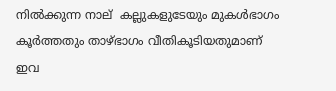നിൽക്കുന്ന നാല്  കല്ലുകളുടേയും മുകൾഭാഗം കൂർത്തതും താഴ്ഭാഗം വീതികൂടിയതുമാണ് ഇവ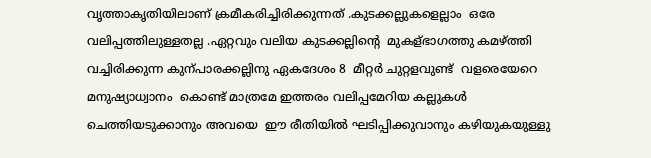വൃത്താകൃതിയിലാണ് ക്രമീകരിച്ചിരിക്കുന്നത് .കുടക്കല്ലുകളെല്ലാം  ഒരേ വലിപ്പത്തിലുള്ളതല്ല .ഏറ്റവും വലിയ കുടക്കല്ലിന്റെ  മുകള്ഭാഗത്തു കമഴ്ത്തി വച്ചിരിക്കുന്ന കുന്പാരക്കല്ലിനു ഏകദേശം 8  മീറ്റർ ചുറ്റളവുണ്ട്  വളരെയേറെ മനുഷ്യാധ്വാനം  കൊണ്ട് മാത്രമേ ഇത്തരം വലിപ്പമേറിയ കല്ലുകൾ  ചെത്തിയടുക്കാനും അവയെ  ഈ രീതിയിൽ ഘടിപ്പിക്കുവാനും കഴിയുകയുള്ളു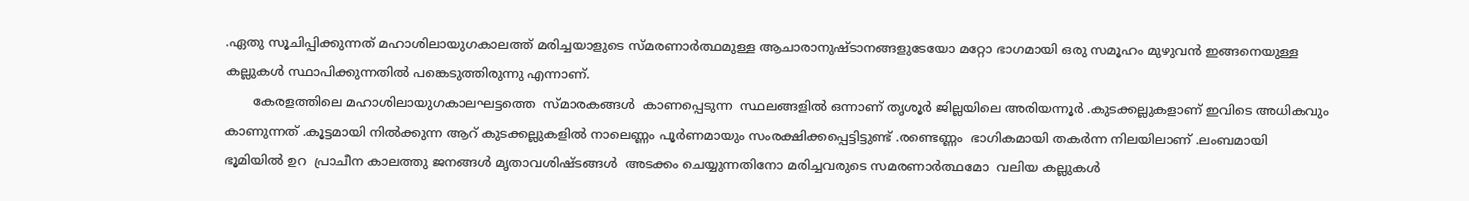.ഏതു സൂചിപ്പിക്കുന്നത് മഹാശിലായുഗകാലത്ത് മരിച്ചയാളുടെ സ്മരണാർത്ഥമുള്ള ആചാരാനുഷ്ടാനങ്ങളുടേയോ മറ്റോ ഭാഗമായി ഒരു സമൂഹം മുഴുവൻ ഇങ്ങനെയുള്ള കല്ലുകൾ സ്ഥാപിക്കുന്നതിൽ പങ്കെടുത്തിരുന്നു എന്നാണ്.
       കേരളത്തിലെ മഹാശിലായുഗകാലഘട്ടത്തെ  സ്മാരകങ്ങൾ  കാണപ്പെടുന്ന  സ്ഥലങ്ങളിൽ ഒന്നാണ് തൃശൂർ ജില്ലയിലെ അരിയന്നൂർ .കുടക്കല്ലുകളാണ് ഇവിടെ അധികവും കാണുന്നത്‌ .കൂട്ടമായി നിൽക്കുന്ന ആറ് കുടക്കല്ലുകളിൽ നാലെണ്ണം പൂർണമായും സംരക്ഷിക്കപ്പെട്ടിട്ടുണ്ട് .രണ്ടെണ്ണം  ഭാഗികമായി തകർന്ന നിലയിലാണ് .ലംബമായി  ഭൂമിയിൽ ഉറ  പ്രാചീന കാലത്തു ജനങ്ങൾ മൃതാവശിഷ്ടങ്ങൾ  അടക്കം ചെയ്യുന്നതിനോ മരിച്ചവരുടെ സമരണാർത്ഥമോ  വലിയ കല്ലുകൾ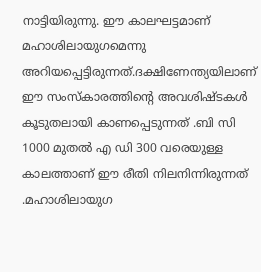നാട്ടിയിരുന്നു. ഈ കാലഘട്ടമാണ് മഹാശിലായുഗമെന്നു അറിയപ്പെട്ടിരുന്നത്.ദക്ഷിണേന്ത്യയിലാണ്  ഈ സംസ്കാരത്തിന്റെ അവശിഷ്ടകൾ കൂടുതലായി കാണപ്പെടുന്നത് .ബി സി 1000 മുതൽ എ ഡി 300 വരെയുള്ള കാലത്താണ് ഈ രീതി നിലനിന്നിരുന്നത് .മഹാശിലായുഗ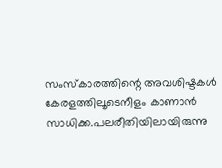സംസ്കാരത്തിന്റെ അവശിഷ്ടകൾ കേരളത്തിലൂടെനീളം കാണാൻ സാധിക്ക.പലരീതിയിലായിരുന്നു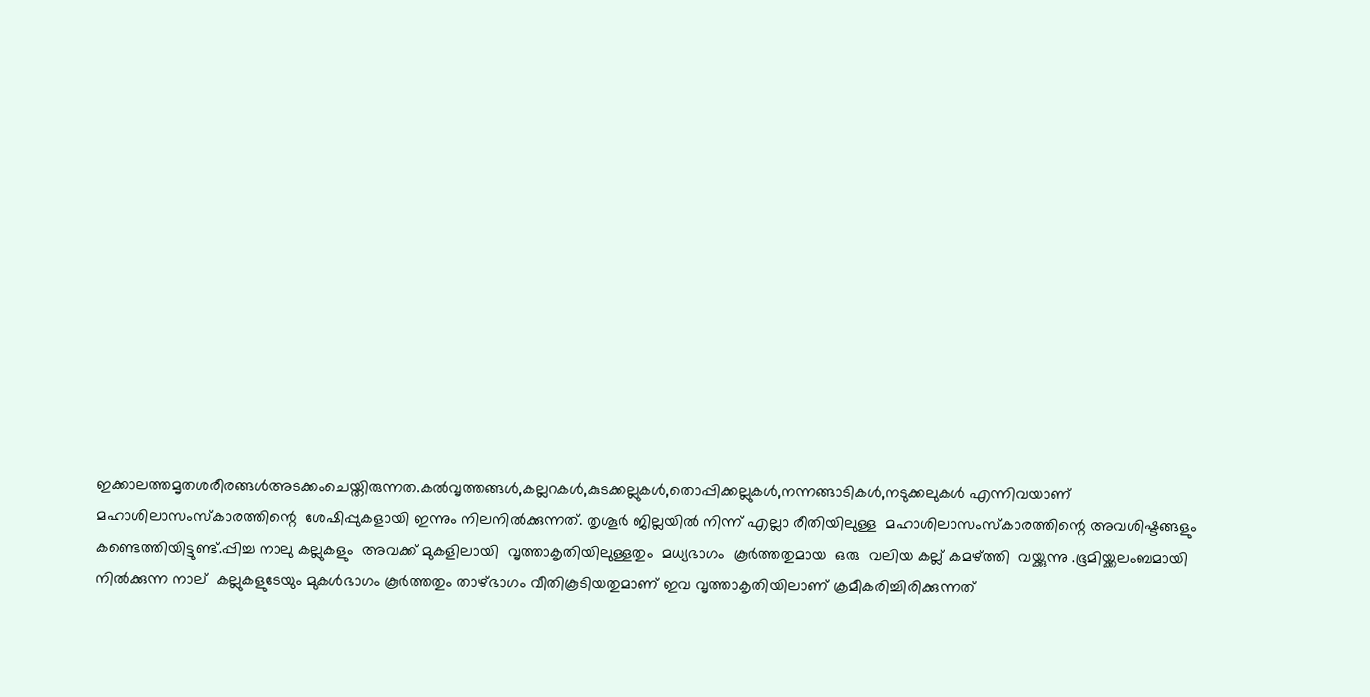ഇക്കാലത്തമൃതശരീരങ്ങൾഅടക്കംചെയ്തിരുന്നത.കൽവൃത്തങ്ങൾ,കല്ലറകൾ,കുടക്കല്ലുകൾ,തൊപ്പിക്കല്ലുകൾ,നന്നങ്ങാടികൾ,നടുക്കലുകൾ എന്നിവയാണ് മഹാശിലാസംസ്കാരത്തിന്റെ  ശേഷിപ്പുകളായി ഇന്നും നിലനിൽക്കുന്നത്. തൃശൂർ ജില്ലയിൽ നിന്ന് എല്ലാ രീതിയിലുള്ള  മഹാശിലാസംസ്കാരത്തിന്റെ അവശിഷ്ടങ്ങളും കണ്ടെത്തിയിട്ടുണ്ട്.പ്പിച്ച നാലു കല്ലുകളും  അവക്ക് മുകളിലായി  വൃത്താകൃതിയിലുള്ളതും  മധ്യഭാഗം  കൂർത്തതുമായ  ഒരു  വലിയ കല്ല് കമഴ്ത്തി  വയ്ക്കുന്നു .ഭൂമിയ്ക്കലംബമായി നിൽക്കുന്ന നാല്  കല്ലുകളുടേയും മുകൾഭാഗം കൂർത്തതും താഴ്ഭാഗം വീതികൂടിയതുമാണ് ഇവ വൃത്താകൃതിയിലാണ് ക്രമീകരിച്ചിരിക്കുന്നത്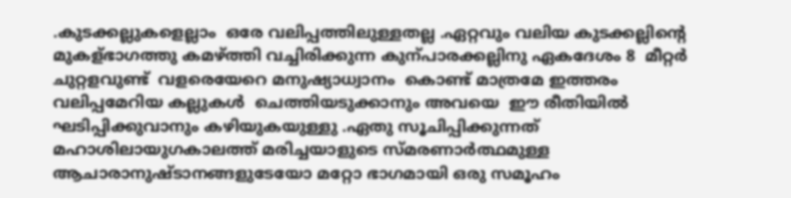.കുടക്കല്ലുകളെല്ലാം  ഒരേ വലിപ്പത്തിലുള്ളതല്ല .ഏറ്റവും വലിയ കുടക്കല്ലിന്റെ  മുകള്ഭാഗത്തു കമഴ്ത്തി വച്ചിരിക്കുന്ന കുന്പാരക്കല്ലിനു ഏകദേശം 8  മീറ്റർ ചുറ്റളവുണ്ട്  വളരെയേറെ മനുഷ്യാധ്വാനം  കൊണ്ട് മാത്രമേ ഇത്തരം വലിപ്പമേറിയ കല്ലുകൾ  ചെത്തിയടുക്കാനും അവയെ  ഈ രീതിയിൽ ഘടിപ്പിക്കുവാനും കഴിയുകയുള്ളു .ഏതു സൂചിപ്പിക്കുന്നത് മഹാശിലായുഗകാലത്ത് മരിച്ചയാളുടെ സ്മരണാർത്ഥമുള്ള ആചാരാനുഷ്ടാനങ്ങളുടേയോ മറ്റോ ഭാഗമായി ഒരു സമൂഹം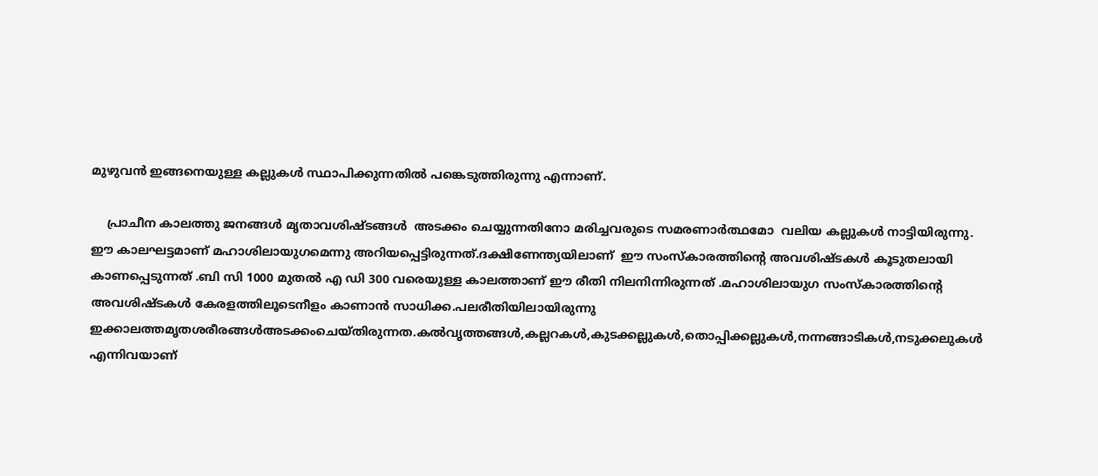മുഴുവൻ ഇങ്ങനെയുള്ള കല്ലുകൾ സ്ഥാപിക്കുന്നതിൽ പങ്കെടുത്തിരുന്നു എന്നാണ്.

    പ്രാചീന കാലത്തു ജനങ്ങൾ മൃതാവശിഷ്ടങ്ങൾ  അടക്കം ചെയ്യുന്നതിനോ മരിച്ചവരുടെ സമരണാർത്ഥമോ  വലിയ കല്ലുകൾ നാട്ടിയിരുന്നു. ഈ കാലഘട്ടമാണ് മഹാശിലായുഗമെന്നു അറിയപ്പെട്ടിരുന്നത്.ദക്ഷിണേന്ത്യയിലാണ്  ഈ സംസ്കാരത്തിന്റെ അവശിഷ്ടകൾ കൂടുതലായി കാണപ്പെടുന്നത് .ബി സി 1000 മുതൽ എ ഡി 300 വരെയുള്ള കാലത്താണ് ഈ രീതി നിലനിന്നിരുന്നത് .മഹാശിലായുഗ സംസ്കാരത്തിന്റെ അവശിഷ്ടകൾ കേരളത്തിലൂടെനീളം കാണാൻ സാധിക്ക.പലരീതിയിലായിരുന്നു ഇക്കാലത്തമൃതശരീരങ്ങൾഅടക്കംചെയ്തിരുന്നത.കൽവൃത്തങ്ങൾ,കല്ലറകൾ,കുടക്കല്ലുകൾ,തൊപ്പിക്കല്ലുകൾ,നന്നങ്ങാടികൾ,നടുക്കലുകൾ എന്നിവയാണ്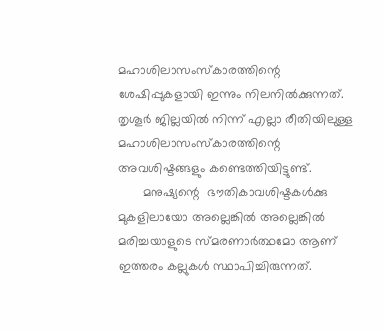മഹാശിലാസംസ്കാരത്തിന്റെ  ശേഷിപ്പുകളായി ഇന്നും നിലനിൽക്കുന്നത്. തൃശൂർ ജില്ലയിൽ നിന്ന് എല്ലാ രീതിയിലുള്ള  മഹാശിലാസംസ്കാരത്തിന്റെ അവശിഷ്ടങ്ങളും കണ്ടെത്തിയിട്ടുണ്ട്.
       മനുഷ്യന്റെ  ഭൗതികാവശിഷ്ടകൾക്കു മുകളിലായോ അല്ലെങ്കിൽ അല്ലെങ്കിൽ മരിച്ചയാളുടെ സ്മരണാർത്ഥമോ ആണ്  ഇത്തരം കല്ലുകൾ സ്ഥാപിച്ചിരുന്നത്.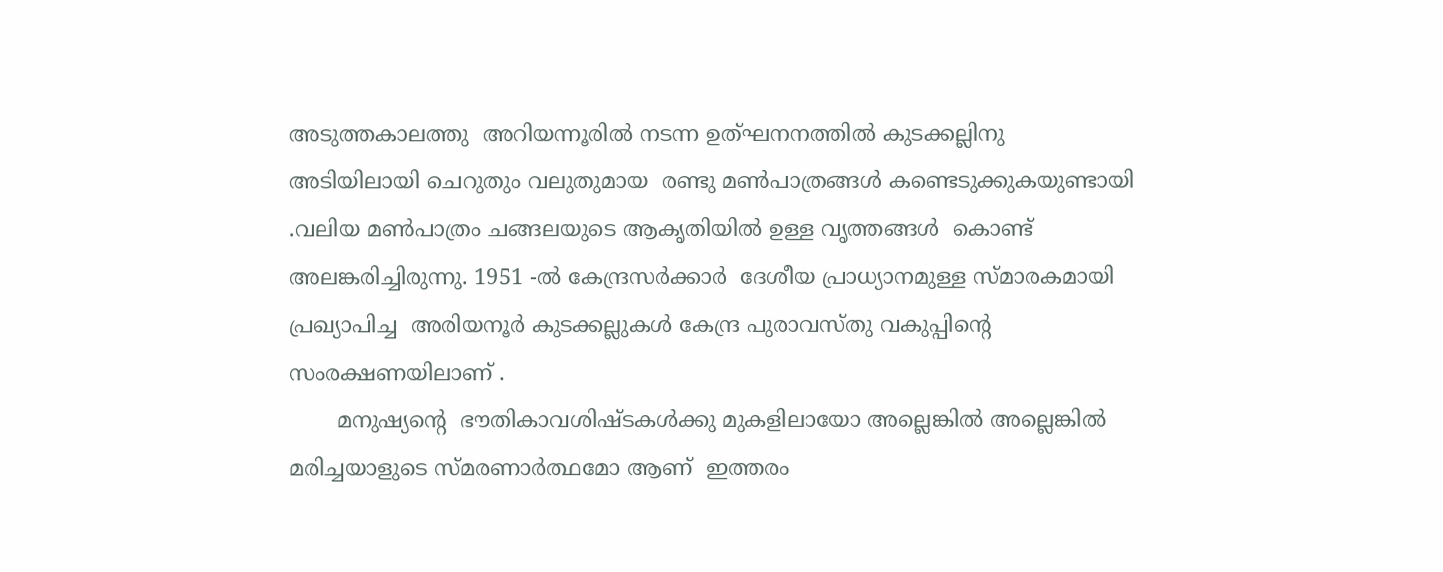അടുത്തകാലത്തു  അറിയന്നൂരിൽ നടന്ന ഉത്ഘനനത്തിൽ കുടക്കല്ലിനു അടിയിലായി ചെറുതും വലുതുമായ  രണ്ടു മൺപാത്രങ്ങൾ കണ്ടെടുക്കുകയുണ്ടായി .വലിയ മൺപാത്രം ചങ്ങലയുടെ ആകൃതിയിൽ ഉള്ള വൃത്തങ്ങൾ  കൊണ്ട് അലങ്കരിച്ചിരുന്നു. 1951 -ൽ കേന്ദ്രസർക്കാർ  ദേശീയ പ്രാധ്യാനമുള്ള സ്മാരകമായി പ്രഖ്യാപിച്ച  അരിയനൂർ കുടക്കല്ലുകൾ കേന്ദ്ര പുരാവസ്തു വകുപ്പിന്റെ  സംരക്ഷണയിലാണ് .
       മനുഷ്യന്റെ  ഭൗതികാവശിഷ്ടകൾക്കു മുകളിലായോ അല്ലെങ്കിൽ അല്ലെങ്കിൽ മരിച്ചയാളുടെ സ്മരണാർത്ഥമോ ആണ്  ഇത്തരം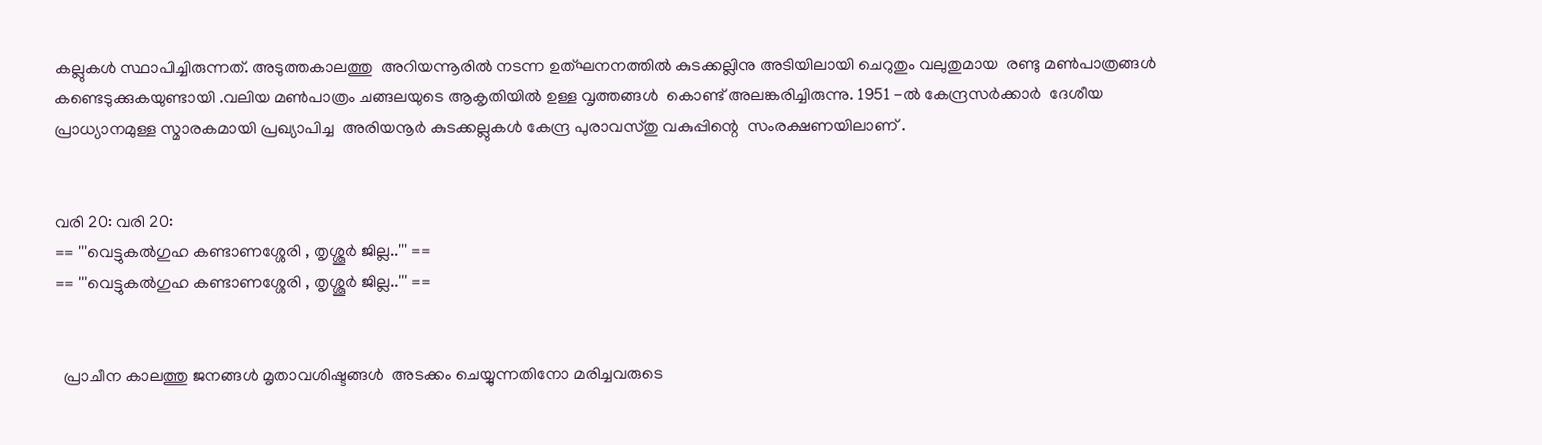കല്ലുകൾ സ്ഥാപിച്ചിരുന്നത്. അടുത്തകാലത്തു  അറിയന്നൂരിൽ നടന്ന ഉത്ഘനനത്തിൽ കുടക്കല്ലിനു അടിയിലായി ചെറുതും വലുതുമായ  രണ്ടു മൺപാത്രങ്ങൾ കണ്ടെടുക്കുകയുണ്ടായി .വലിയ മൺപാത്രം ചങ്ങലയുടെ ആകൃതിയിൽ ഉള്ള വൃത്തങ്ങൾ  കൊണ്ട് അലങ്കരിച്ചിരുന്നു. 1951 -ൽ കേന്ദ്രസർക്കാർ  ദേശീയ പ്രാധ്യാനമുള്ള സ്മാരകമായി പ്രഖ്യാപിച്ച  അരിയനൂർ കുടക്കല്ലുകൾ കേന്ദ്ര പുരാവസ്തു വകുപ്പിന്റെ  സംരക്ഷണയിലാണ് .


വരി 20: വരി 20:
== '''വെട്ടുകൽഗുഹ കണ്ടാണശ്ശേരി , തൃശ്ശൂർ ജില്ല..''' ==
== '''വെട്ടുകൽഗുഹ കണ്ടാണശ്ശേരി , തൃശ്ശൂർ ജില്ല..''' ==


  പ്രാചീന കാലത്തു ജനങ്ങൾ മൃതാവശിഷ്ടങ്ങൾ  അടക്കം ചെയ്യുന്നതിനോ മരിച്ചവരുടെ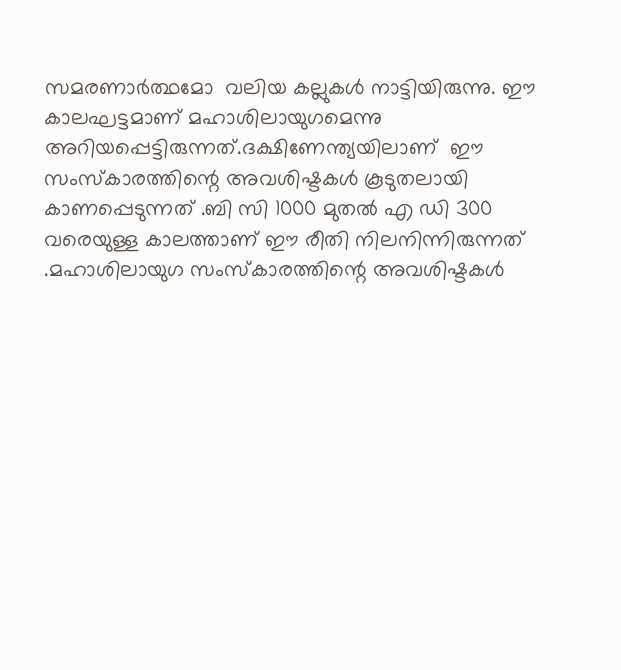സമരണാർത്ഥമോ  വലിയ കല്ലുകൾ നാട്ടിയിരുന്നു. ഈ കാലഘട്ടമാണ് മഹാശിലായുഗമെന്നു അറിയപ്പെട്ടിരുന്നത്.ദക്ഷിണേന്ത്യയിലാണ്  ഈ സംസ്കാരത്തിന്റെ അവശിഷ്ടകൾ കൂടുതലായി കാണപ്പെടുന്നത് .ബി സി 1000 മുതൽ എ ഡി 300 വരെയുള്ള കാലത്താണ് ഈ രീതി നിലനിന്നിരുന്നത് .മഹാശിലായുഗ സംസ്കാരത്തിന്റെ അവശിഷ്ടകൾ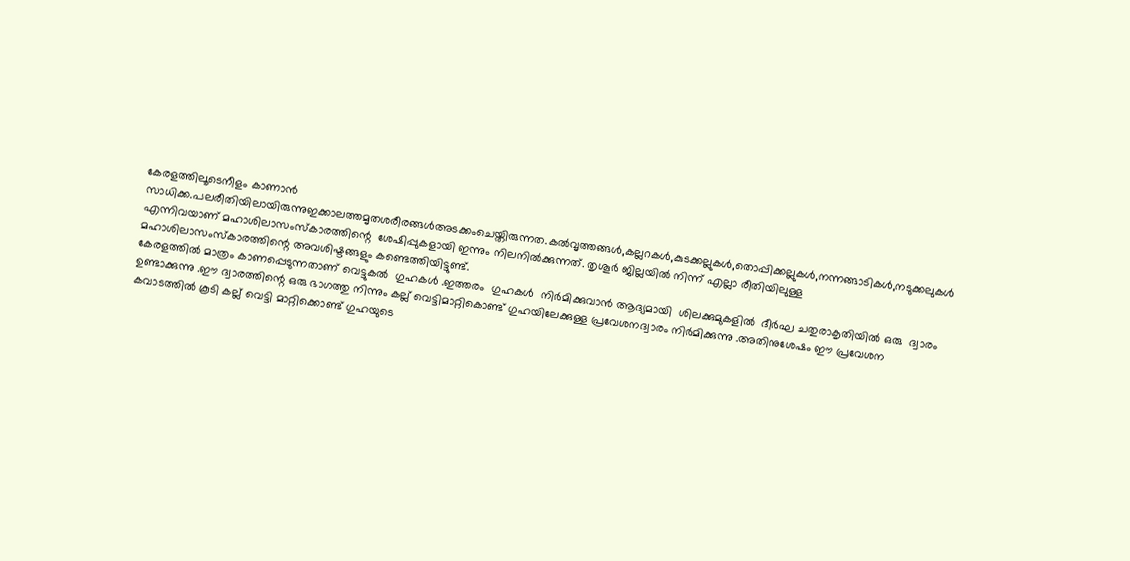കേരളത്തിലൂടെനീളം കാണാൻ സാധിക്ക.പലരീതിയിലായിരുന്നുഇക്കാലത്തമൃതശരീരങ്ങൾഅടക്കംചെയ്തിരുന്നത.കൽവൃത്തങ്ങൾ,കല്ലറകൾ,കുടക്കല്ലുകൾ,തൊപ്പിക്കല്ലുകൾ,നന്നങ്ങാടികൾ,നടുക്കലുകൾ എന്നിവയാണ് മഹാശിലാസംസ്കാരത്തിന്റെ  ശേഷിപ്പുകളായി ഇന്നും നിലനിൽക്കുന്നത്. തൃശൂർ ജില്ലയിൽ നിന്ന് എല്ലാ രീതിയിലുള്ള  മഹാശിലാസംസ്കാരത്തിന്റെ അവശിഷ്ടങ്ങളും കണ്ടെത്തിയിട്ടുണ്ട്.
കേരളത്തിൽ മാത്രം കാണപ്പെടുന്നതാണ് വെട്ടുകൽ  ഗുഹകൾ .ഇത്തരം  ഗുഹകൾ  നിർമിക്കുവാൻ ആദ്യമായി  ശിലക്കുമുകളിൽ  ദീർഘ ചതുരാകൃതിയിൽ ഒരു  ദ്വാരം ഉണ്ടാക്കുന്നു .ഈ ദ്വാരത്തിന്റെ ഒരു ഭാഗത്തു നിന്നും കല്ല് വെട്ടിമാറ്റികൊണ്ട് ഗുഹയിലേക്കുള്ള പ്രവേശനദ്വാരം നിർമിക്കുന്നു .അതിനുശേഷം ഈ പ്രവേശന കവാടത്തിൽ കൂടി കല്ല് വെട്ടി മാറ്റിക്കൊണ്ട് ഗുഹയുടെ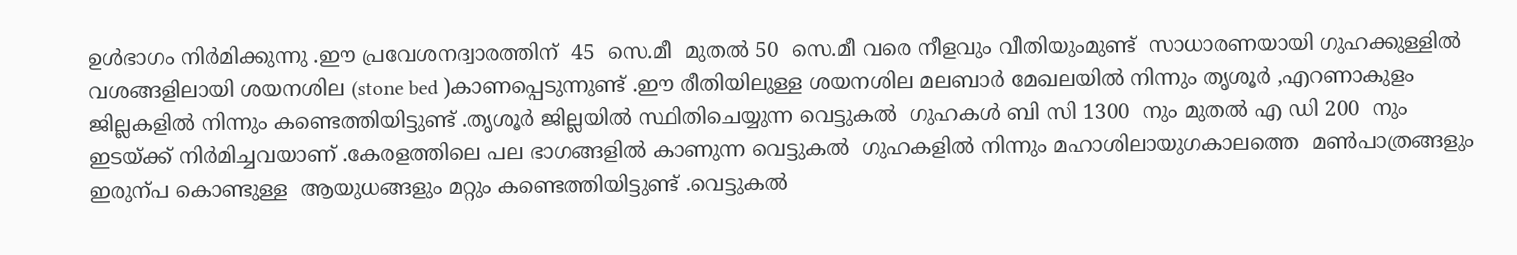ഉൾഭാഗം നിർമിക്കുന്നു .ഈ പ്രവേശനദ്വാരത്തിന്  45  സെ.മീ  മുതൽ 50  സെ.മീ വരെ നീളവും വീതിയുംമുണ്ട്  സാധാരണയായി ഗുഹക്കുള്ളിൽ വശങ്ങളിലായി ശയനശില (stone bed )കാണപ്പെടുന്നുണ്ട് .ഈ രീതിയിലുള്ള ശയനശില മലബാർ മേഖലയിൽ നിന്നും തൃശൂർ ,എറണാകുളം ജില്ലകളിൽ നിന്നും കണ്ടെത്തിയിട്ടുണ്ട് .തൃശൂർ ജില്ലയിൽ സ്ഥിതിചെയ്യുന്ന വെട്ടുകൽ  ഗുഹകൾ ബി സി 1300  നും മുതൽ എ ഡി 200  നും ഇടയ്ക്ക് നിർമിച്ചവയാണ് .കേരളത്തിലെ പല ഭാഗങ്ങളിൽ കാണുന്ന വെട്ടുകൽ  ഗുഹകളിൽ നിന്നും മഹാശിലായുഗകാലത്തെ  മൺപാത്രങ്ങളും ഇരുന്പ കൊണ്ടുള്ള  ആയുധങ്ങളും മറ്റും കണ്ടെത്തിയിട്ടുണ്ട് .വെട്ടുകൽ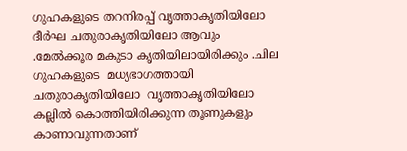ഗുഹകളുടെ തറനിരപ്പ്‌ വൃത്താകൃതിയിലോ ദീർഘ ചതുരാകൃതിയിലോ ആവും .മേൽക്കൂര മകുടാ കൃതിയിലായിരിക്കും .ചില ഗുഹകളുടെ  മധ്യഭാഗത്തായി ചതുരാകൃതിയിലോ  വൃത്താകൃതിയിലോ കല്ലിൽ കൊത്തിയിരിക്കുന്ന തൂണുകളും കാണാവുന്നതാണ്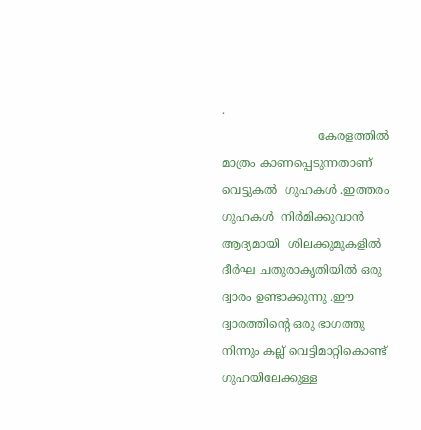.
                          കേരളത്തിൽ മാത്രം കാണപ്പെടുന്നതാണ് വെട്ടുകൽ  ഗുഹകൾ .ഇത്തരം  ഗുഹകൾ  നിർമിക്കുവാൻ ആദ്യമായി  ശിലക്കുമുകളിൽ  ദീർഘ ചതുരാകൃതിയിൽ ഒരു  ദ്വാരം ഉണ്ടാക്കുന്നു .ഈ ദ്വാരത്തിന്റെ ഒരു ഭാഗത്തു നിന്നും കല്ല് വെട്ടിമാറ്റികൊണ്ട് ഗുഹയിലേക്കുള്ള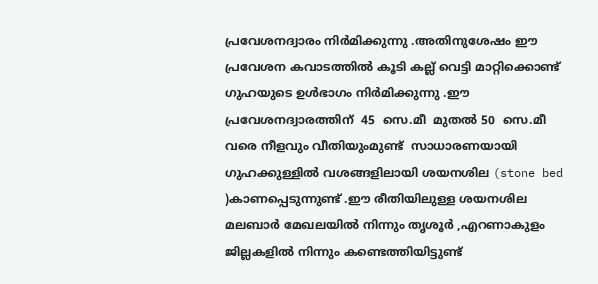പ്രവേശനദ്വാരം നിർമിക്കുന്നു .അതിനുശേഷം ഈ പ്രവേശന കവാടത്തിൽ കൂടി കല്ല് വെട്ടി മാറ്റിക്കൊണ്ട് ഗുഹയുടെ ഉൾഭാഗം നിർമിക്കുന്നു .ഈ പ്രവേശനദ്വാരത്തിന്  45  സെ.മീ  മുതൽ 50  സെ.മീ വരെ നീളവും വീതിയുംമുണ്ട്  സാധാരണയായി ഗുഹക്കുള്ളിൽ വശങ്ങളിലായി ശയനശില (stone bed )കാണപ്പെടുന്നുണ്ട് .ഈ രീതിയിലുള്ള ശയനശില മലബാർ മേഖലയിൽ നിന്നും തൃശൂർ ,എറണാകുളം ജില്ലകളിൽ നിന്നും കണ്ടെത്തിയിട്ടുണ്ട്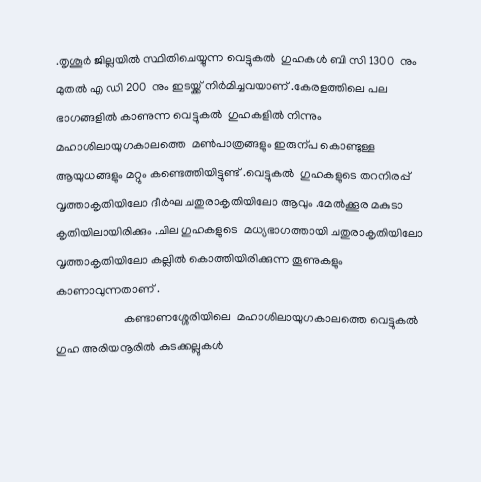.തൃശൂർ ജില്ലയിൽ സ്ഥിതിചെയ്യുന്ന വെട്ടുകൽ  ഗുഹകൾ ബി സി 1300  നും മുതൽ എ ഡി 200  നും ഇടയ്ക്ക് നിർമിച്ചവയാണ് .കേരളത്തിലെ പല ഭാഗങ്ങളിൽ കാണുന്ന വെട്ടുകൽ  ഗുഹകളിൽ നിന്നും മഹാശിലായുഗകാലത്തെ  മൺപാത്രങ്ങളും ഇരുന്പ കൊണ്ടുള്ള  ആയുധങ്ങളും മറ്റും കണ്ടെത്തിയിട്ടുണ്ട് .വെട്ടുകൽ  ഗുഹകളുടെ തറനിരപ്പ്‌ വൃത്താകൃതിയിലോ ദീർഘ ചതുരാകൃതിയിലോ ആവും .മേൽക്കൂര മകുടാ കൃതിയിലായിരിക്കും .ചില ഗുഹകളുടെ  മധ്യഭാഗത്തായി ചതുരാകൃതിയിലോ  വൃത്താകൃതിയിലോ കല്ലിൽ കൊത്തിയിരിക്കുന്ന തൂണുകളും കാണാവുന്നതാണ് .
                       കണ്ടാണശ്ശേരിയിലെ  മഹാശിലായുഗകാലത്തെ വെട്ടുകൽ  ഗുഹ അരിയനൂരിൽ കുടക്കല്ലുകൾ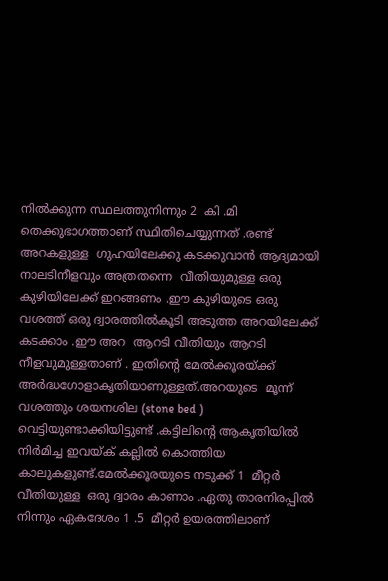നിൽക്കുന്ന സ്ഥലത്തുനിന്നും 2  കി .മി  തെക്കുഭാഗത്താണ് സ്ഥിതിചെയ്യുന്നത് .രണ്ട്  അറകളുള്ള  ഗുഹയിലേക്കു കടക്കുവാൻ ആദ്യമായി നാലടിനീളവും അത്രതന്നെ  വീതിയുമുള്ള ഒരു കുഴിയിലേക്ക് ഇറങ്ങണം .ഈ കുഴിയുടെ ഒരു വശത്ത് ഒരു ദ്വാരത്തിൽകൂടി അടുത്ത അറയിലേക്ക്  കടക്കാം .ഈ അറ  ആറടി വീതിയും ആറടി നീളവുമുള്ളതാണ് . ഇതിന്റെ മേൽക്കൂരയ്ക്ക് അർദ്ധഗോളാകൃതിയാണുള്ളത്.അറയുടെ  മൂന്ന് വശത്തും ശയനശില (stone bed ) വെട്ടിയുണ്ടാക്കിയിട്ടുണ്ട് .കട്ടിലിന്റെ ആകൃതിയിൽ നിർമിച്ച ഇവയ്ക് കല്ലിൽ കൊത്തിയ കാലുകളുണ്ട്.മേൽക്കൂരയുടെ നടുക്ക് 1  മീറ്റർ  വീതിയുള്ള  ഒരു ദ്വാരം കാണാം .ഏതു താരനിരപ്പിൽ നിന്നും ഏകദേശം 1 .5  മീറ്റർ ഉയരത്തിലാണ്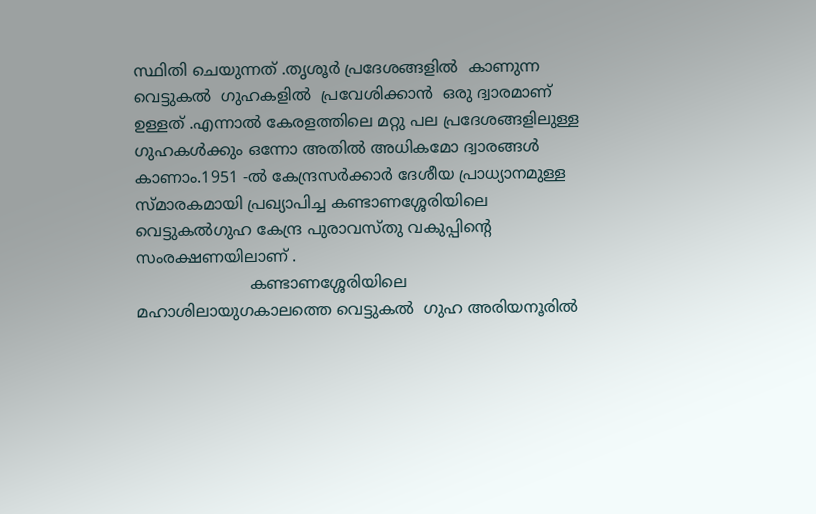സ്ഥിതി ചെയുന്നത് .തൃശൂർ പ്രദേശങ്ങളിൽ  കാണുന്ന വെട്ടുകൽ  ഗുഹകളിൽ  പ്രവേശിക്കാൻ  ഒരു ദ്വാരമാണ് ഉള്ളത് .എന്നാൽ കേരളത്തിലെ മറ്റു പല പ്രദേശങ്ങളിലുള്ള  ഗുഹകൾക്കും ഒന്നോ അതിൽ അധികമോ ദ്വാരങ്ങൾ കാണാം.1951 -ൽ കേന്ദ്രസർക്കാർ ദേശീയ പ്രാധ്യാനമുള്ള സ്മാരകമായി പ്രഖ്യാപിച്ച കണ്ടാണശ്ശേരിയിലെ വെട്ടുകൽഗുഹ കേന്ദ്ര പുരാവസ്തു വകുപ്പിന്റെ  സംരക്ഷണയിലാണ് .
                       കണ്ടാണശ്ശേരിയിലെ  മഹാശിലായുഗകാലത്തെ വെട്ടുകൽ  ഗുഹ അരിയനൂരിൽ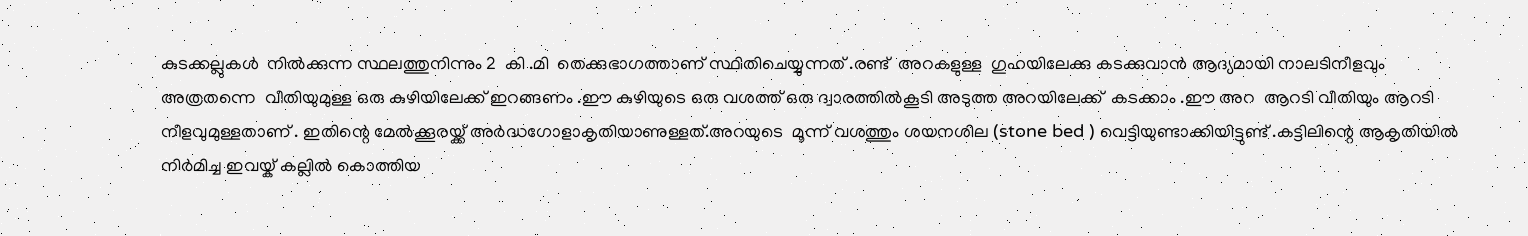കുടക്കല്ലുകൾ  നിൽക്കുന്ന സ്ഥലത്തുനിന്നും 2  കി .മി  തെക്കുഭാഗത്താണ് സ്ഥിതിചെയ്യുന്നത് .രണ്ട്  അറകളുള്ള  ഗുഹയിലേക്കു കടക്കുവാൻ ആദ്യമായി നാലടിനീളവും അത്രതന്നെ  വീതിയുമുള്ള ഒരു കുഴിയിലേക്ക് ഇറങ്ങണം .ഈ കുഴിയുടെ ഒരു വശത്ത് ഒരു ദ്വാരത്തിൽകൂടി അടുത്ത അറയിലേക്ക്  കടക്കാം .ഈ അറ  ആറടി വീതിയും ആറടി നീളവുമുള്ളതാണ് . ഇതിന്റെ മേൽക്കൂരയ്ക്ക് അർദ്ധഗോളാകൃതിയാണുള്ളത്.അറയുടെ  മൂന്ന് വശത്തും ശയനശില (stone bed ) വെട്ടിയുണ്ടാക്കിയിട്ടുണ്ട് .കട്ടിലിന്റെ ആകൃതിയിൽ നിർമിച്ച ഇവയ്ക് കല്ലിൽ കൊത്തിയ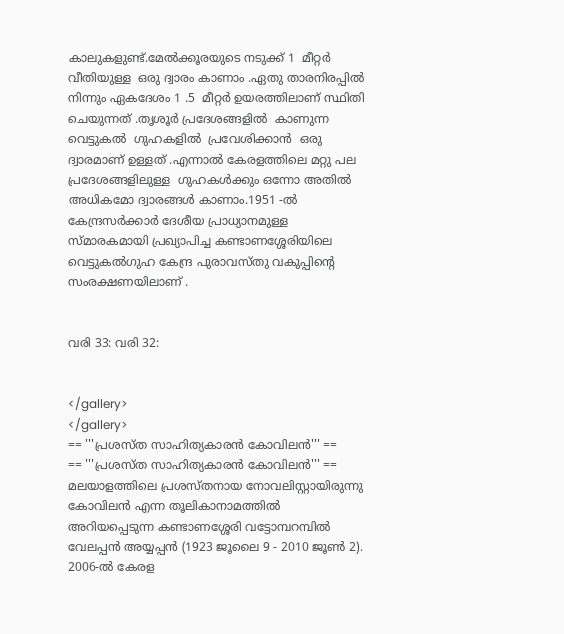കാലുകളുണ്ട്.മേൽക്കൂരയുടെ നടുക്ക് 1  മീറ്റർ  വീതിയുള്ള  ഒരു ദ്വാരം കാണാം .ഏതു താരനിരപ്പിൽ നിന്നും ഏകദേശം 1 .5  മീറ്റർ ഉയരത്തിലാണ് സ്ഥിതി ചെയുന്നത് .തൃശൂർ പ്രദേശങ്ങളിൽ  കാണുന്ന വെട്ടുകൽ  ഗുഹകളിൽ  പ്രവേശിക്കാൻ  ഒരു ദ്വാരമാണ് ഉള്ളത് .എന്നാൽ കേരളത്തിലെ മറ്റു പല പ്രദേശങ്ങളിലുള്ള  ഗുഹകൾക്കും ഒന്നോ അതിൽ അധികമോ ദ്വാരങ്ങൾ കാണാം.1951 -ൽ കേന്ദ്രസർക്കാർ ദേശീയ പ്രാധ്യാനമുള്ള സ്മാരകമായി പ്രഖ്യാപിച്ച കണ്ടാണശ്ശേരിയിലെ വെട്ടുകൽഗുഹ കേന്ദ്ര പുരാവസ്തു വകുപ്പിന്റെ  സംരക്ഷണയിലാണ് .


വരി 33: വരി 32:


</gallery>
</gallery>
== '''പ്രശസ്ത സാഹിത്യകാരൻ കോവിലൻ''' ==
== '''പ്രശസ്ത സാഹിത്യകാരൻ കോവിലൻ''' ==
മലയാളത്തിലെ പ്രശസ്തനായ നോവലിസ്റ്റായിരുന്നു കോവിലൻ എന്ന തൂലികാനാമത്തിൽ അറിയപ്പെടുന്ന കണ്ടാണശ്ശേരി വട്ടോമ്പറമ്പിൽ വേലപ്പൻ അയ്യപ്പൻ (1923 ജൂലൈ 9 - 2010 ജൂൺ 2). 2006-ൽ കേരള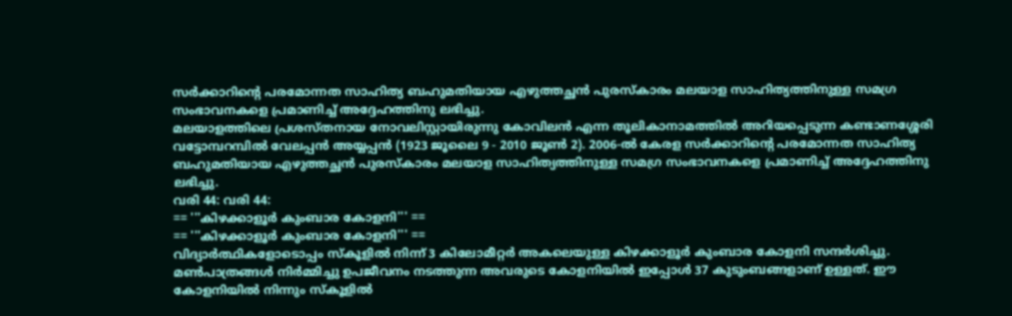സർക്കാറിന്റെ പരമോന്നത സാഹിത്യ ബഹുമതിയായ എഴുത്തച്ഛൻ പുരസ്കാരം മലയാള സാഹിത്യത്തിനുള്ള സമഗ്ര സംഭാവനകളെ പ്രമാണിച്ച് അദ്ദേഹത്തിനു ലഭിച്ചു.
മലയാളത്തിലെ പ്രശസ്തനായ നോവലിസ്റ്റായിരുന്നു കോവിലൻ എന്ന തൂലികാനാമത്തിൽ അറിയപ്പെടുന്ന കണ്ടാണശ്ശേരി വട്ടോമ്പറമ്പിൽ വേലപ്പൻ അയ്യപ്പൻ (1923 ജൂലൈ 9 - 2010 ജൂൺ 2). 2006-ൽ കേരള സർക്കാറിന്റെ പരമോന്നത സാഹിത്യ ബഹുമതിയായ എഴുത്തച്ഛൻ പുരസ്കാരം മലയാള സാഹിത്യത്തിനുള്ള സമഗ്ര സംഭാവനകളെ പ്രമാണിച്ച് അദ്ദേഹത്തിനു ലഭിച്ചു.
വരി 44: വരി 44:
== '''കിഴക്കാളൂർ കുംബാര കോളനി''' ==
== '''കിഴക്കാളൂർ കുംബാര കോളനി''' ==
വിദ്യാർത്ഥികളോടൊപ്പം സ്കൂളിൽ നിന്ന് 3 കിലോമീറ്റർ അകലെയുള്ള കിഴക്കാളൂർ കുംബാര കോളനി സന്ദർശിച്ചു. മൺപാത്രങ്ങൾ നിർമ്മിച്ചു ഉപജീവനം നടത്തുന്ന അവരുടെ കോളനിയിൽ ഇപ്പോൾ 37 കുടുംബങ്ങളാണ് ഉള്ളത്. ഈ കോളനിയിൽ നിന്നും സ്കൂളിൽ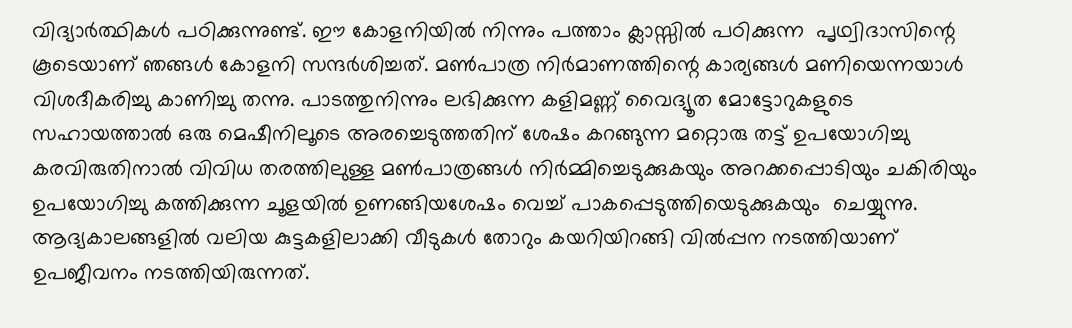വിദ്യാർത്ഥികൾ പഠിക്കുന്നുണ്ട്. ഈ കോളനിയിൽ നിന്നും പത്താം ക്ലാസ്സിൽ പഠിക്കുന്ന  പൃഥ്വിദാസിന്റെ കൂടെയാണ് ഞങ്ങൾ കോളനി സന്ദർശിച്ചത്. മൺപാത്ര നിർമാണത്തിന്റെ കാര്യങ്ങൾ മണിയെന്നയാൾ വിശദീകരിച്ചു കാണിച്ചു തന്നു. പാടത്തുനിന്നും ലഭിക്കുന്ന കളിമണ്ണ് വൈദ്യൂത മോട്ടോറുകളുടെ സഹായത്താൽ ഒരു മെഷീനിലൂടെ അരച്ചെടുത്തതിന് ശേഷം കറങ്ങുന്ന മറ്റൊരു തട്ട് ഉപയോഗിച്ചു കരവിരുതിനാൽ വിവിധ തരത്തിലുള്ള മൺപാത്രങ്ങൾ നിർമ്മിച്ചെടുക്കുകയും അറക്കപ്പൊടിയും ചകിരിയും ഉപയോഗിച്ചു കത്തിക്കുന്ന ചൂളയിൽ ഉണങ്ങിയശേഷം വെച്ച് പാകപ്പെടുത്തിയെടുക്കുകയും  ചെയ്യുന്നു. ആദ്യകാലങ്ങളിൽ വലിയ കുട്ടകളിലാക്കി വീടുകൾ തോറും കയറിയിറങ്ങി വിൽപ്പന നടത്തിയാണ് ഉപജീവനം നടത്തിയിരുന്നത്.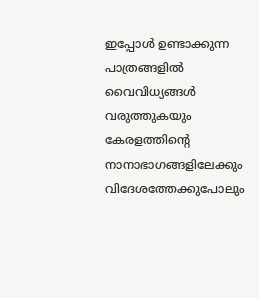ഇപ്പോൾ ഉണ്ടാക്കുന്ന പാത്രങ്ങളിൽ വൈവിധ്യങ്ങൾ വരുത്തുകയും കേരളത്തിന്റെ നാനാഭാഗങ്ങളിലേക്കും വിദേശത്തേക്കുപോലും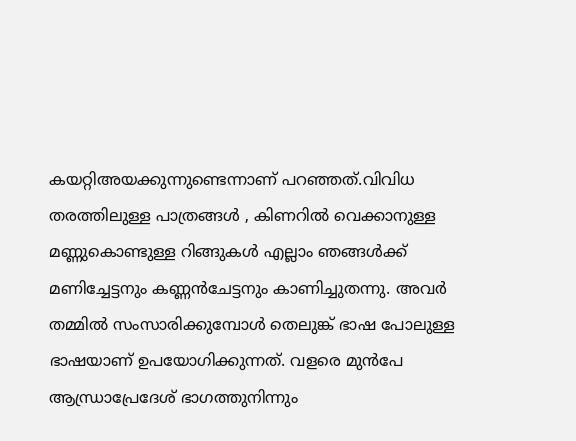കയറ്റിഅയക്കുന്നുണ്ടെന്നാണ് പറഞ്ഞത്.വിവിധ തരത്തിലുള്ള പാത്രങ്ങൾ , കിണറിൽ വെക്കാനുള്ള മണ്ണുകൊണ്ടുള്ള റിങ്ങുകൾ എല്ലാം ഞങ്ങൾക്ക് മണിച്ചേട്ടനും കണ്ണൻചേട്ടനും കാണിച്ചുതന്നു. അവർ തമ്മിൽ സംസാരിക്കുമ്പോൾ തെലുങ്ക് ഭാഷ പോലുള്ള ഭാഷയാണ് ഉപയോഗിക്കുന്നത്. വളരെ മുൻപേ ആന്ധ്രാപ്രേദേശ് ഭാഗത്തുനിന്നും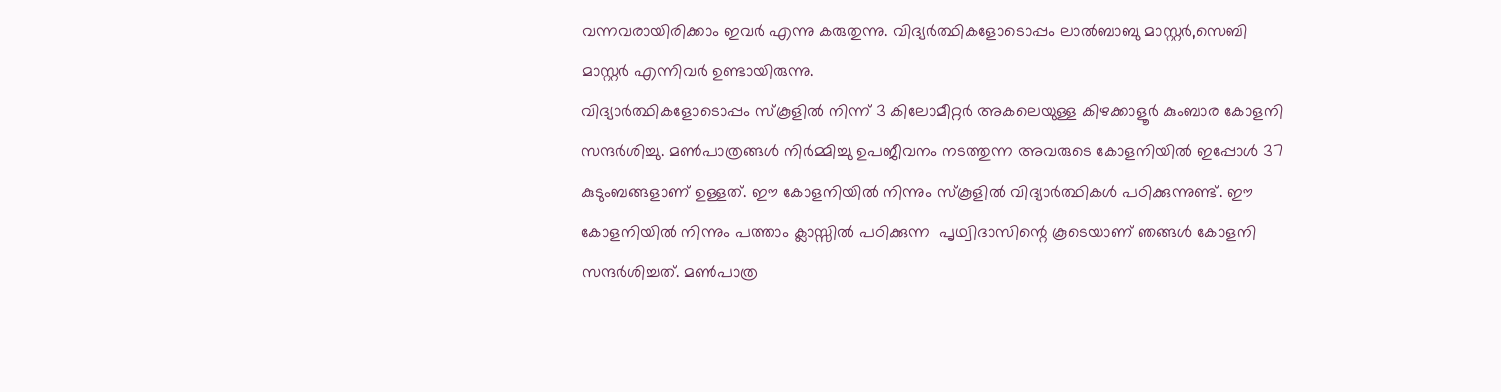വന്നവരായിരിക്കാം ഇവർ എന്നു കരുതുന്നു. വിദ്യർത്ഥികളോടൊപ്പം ലാൽബാബു മാസ്റ്റർ,സെബി മാസ്റ്റർ എന്നിവർ ഉണ്ടായിരുന്നു.
വിദ്യാർത്ഥികളോടൊപ്പം സ്കൂളിൽ നിന്ന് 3 കിലോമീറ്റർ അകലെയുള്ള കിഴക്കാളൂർ കുംബാര കോളനി സന്ദർശിച്ചു. മൺപാത്രങ്ങൾ നിർമ്മിച്ചു ഉപജീവനം നടത്തുന്ന അവരുടെ കോളനിയിൽ ഇപ്പോൾ 37 കുടുംബങ്ങളാണ് ഉള്ളത്. ഈ കോളനിയിൽ നിന്നും സ്കൂളിൽ വിദ്യാർത്ഥികൾ പഠിക്കുന്നുണ്ട്. ഈ കോളനിയിൽ നിന്നും പത്താം ക്ലാസ്സിൽ പഠിക്കുന്ന  പൃഥ്വിദാസിന്റെ കൂടെയാണ് ഞങ്ങൾ കോളനി സന്ദർശിച്ചത്. മൺപാത്ര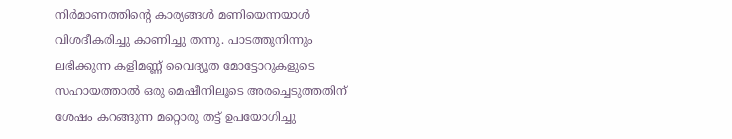നിർമാണത്തിന്റെ കാര്യങ്ങൾ മണിയെന്നയാൾ വിശദീകരിച്ചു കാണിച്ചു തന്നു. പാടത്തുനിന്നും ലഭിക്കുന്ന കളിമണ്ണ് വൈദ്യൂത മോട്ടോറുകളുടെ സഹായത്താൽ ഒരു മെഷീനിലൂടെ അരച്ചെടുത്തതിന് ശേഷം കറങ്ങുന്ന മറ്റൊരു തട്ട് ഉപയോഗിച്ചു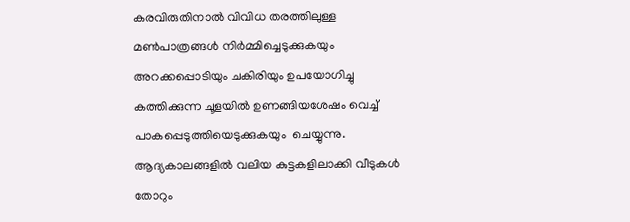കരവിരുതിനാൽ വിവിധ തരത്തിലുള്ള മൺപാത്രങ്ങൾ നിർമ്മിച്ചെടുക്കുകയും അറക്കപ്പൊടിയും ചകിരിയും ഉപയോഗിച്ചു കത്തിക്കുന്ന ചൂളയിൽ ഉണങ്ങിയശേഷം വെച്ച് പാകപ്പെടുത്തിയെടുക്കുകയും  ചെയ്യുന്നു. ആദ്യകാലങ്ങളിൽ വലിയ കുട്ടകളിലാക്കി വീടുകൾ തോറും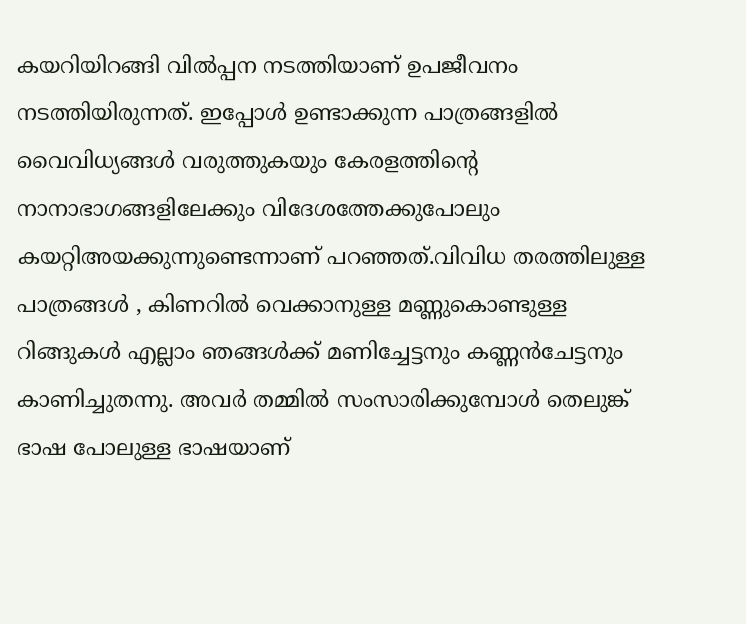കയറിയിറങ്ങി വിൽപ്പന നടത്തിയാണ് ഉപജീവനം നടത്തിയിരുന്നത്. ഇപ്പോൾ ഉണ്ടാക്കുന്ന പാത്രങ്ങളിൽ വൈവിധ്യങ്ങൾ വരുത്തുകയും കേരളത്തിന്റെ നാനാഭാഗങ്ങളിലേക്കും വിദേശത്തേക്കുപോലും കയറ്റിഅയക്കുന്നുണ്ടെന്നാണ് പറഞ്ഞത്.വിവിധ തരത്തിലുള്ള പാത്രങ്ങൾ , കിണറിൽ വെക്കാനുള്ള മണ്ണുകൊണ്ടുള്ള റിങ്ങുകൾ എല്ലാം ഞങ്ങൾക്ക് മണിച്ചേട്ടനും കണ്ണൻചേട്ടനും കാണിച്ചുതന്നു. അവർ തമ്മിൽ സംസാരിക്കുമ്പോൾ തെലുങ്ക് ഭാഷ പോലുള്ള ഭാഷയാണ്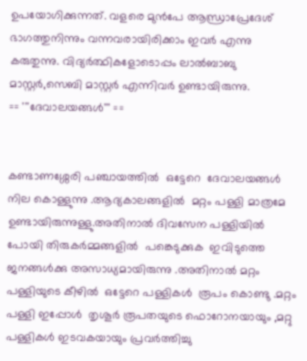ഉപയോഗിക്കുന്നത്. വളരെ മുൻപേ ആന്ധ്രാപ്രേദേശ് ഭാഗത്തുനിന്നും വന്നവരായിരിക്കാം ഇവർ എന്നു കരുതുന്നു. വിദ്യർത്ഥികളോടൊപ്പം ലാൽബാബു മാസ്റ്റർ,സെബി മാസ്റ്റർ എന്നിവർ ഉണ്ടായിരുന്നു.
== '''ദേവാലയങ്ങൾ''' ==


കണ്ടാണശ്ശേരി പഞ്ചായത്തിൽ  ഒട്ടേറെ  ദേവാലയങ്ങൾ നില കൊള്ളുന്നു .ആദ്യകാലങ്ങളിൽ  മറ്റം പള്ളി മാത്രമേ ഉണ്ടായിരുന്നുള്ളു.അതിനാൽ ദിവസേന പള്ളിയിൽ പോയി തിരുകർമ്മങ്ങളിൽ  പങ്കെടുക്കുക  ഇവിടുത്തെ ജനങ്ങൾക്കു അസാധ്യമായിരുന്നു .അതിനാൽ മറ്റം  പള്ളിയുടെ കീഴിൽ  ഒട്ടേറെ പള്ളികൾ  രൂപം കൊണ്ടു .മറ്റം പള്ളി ഇപ്പോൾ  തൃശൂർ രൂപതയുടെ ഫൊറോനയായും ,മറ്റു  പള്ളികൾ ഇടവകയായും പ്രവർത്തിച്ചു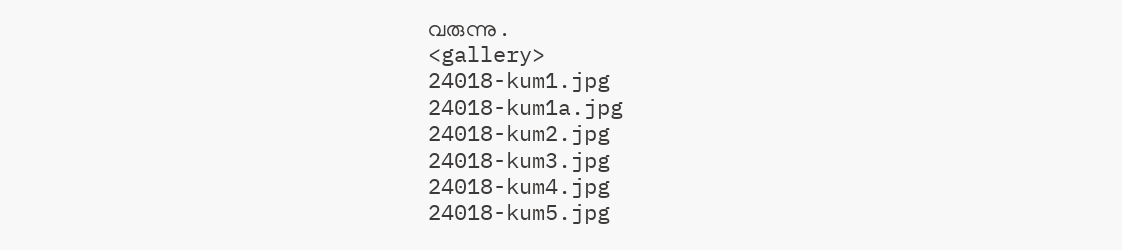വരുന്നു .
<gallery>
24018-kum1.jpg
24018-kum1a.jpg
24018-kum2.jpg
24018-kum3.jpg
24018-kum4.jpg
24018-kum5.jpg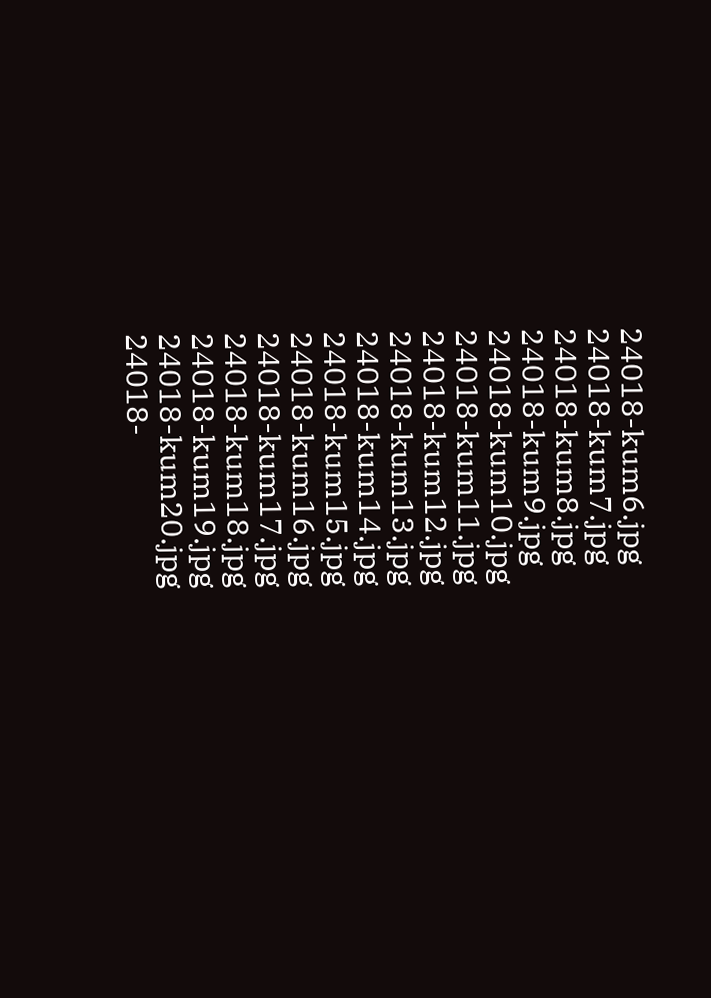24018-kum6.jpg
24018-kum7.jpg
24018-kum8.jpg
24018-kum9.jpg
24018-kum10.jpg
24018-kum11.jpg
24018-kum12.jpg
24018-kum13.jpg
24018-kum14.jpg
24018-kum15.jpg
24018-kum16.jpg
24018-kum17.jpg
24018-kum18.jpg
24018-kum19.jpg
24018-kum20.jpg
24018-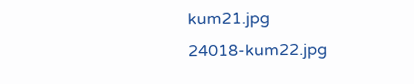kum21.jpg
24018-kum22.jpg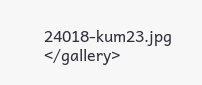24018-kum23.jpg
</gallery>